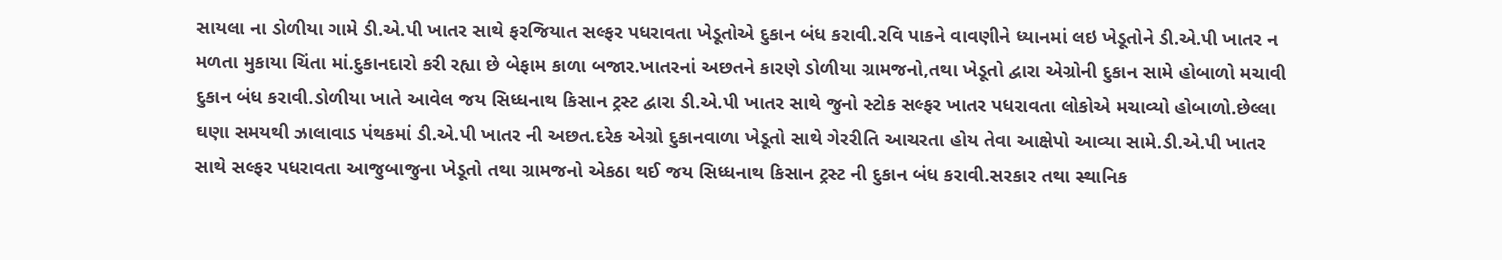સાયલા ના ડોળીયા ગામે ડી.એ.પી ખાતર સાથે ફરજિયાત સલ્ફર પધરાવતા ખેડૂતોએ દુકાન બંધ કરાવી.રવિ પાકને વાવણીને ધ્યાનમાં લઇ ખેડૂતોને ડી.એ.પી ખાતર ન મળતા મુકાયા ચિંતા માં.દુકાનદારો કરી રહ્યા છે બેફામ કાળા બજાર.ખાતરનાં અછતને કારણે ડોળીયા ગ્રામજનો,તથા ખેડૂતો દ્વારા એગ્રોની દુકાન સામે હોબાળો મચાવી દુકાન બંધ કરાવી.ડોળીયા ખાતે આવેલ જય સિધ્ધનાથ કિસાન ટ્રસ્ટ દ્વારા ડી.એ.પી ખાતર સાથે જુનો સ્ટોક સલ્ફર ખાતર પધરાવતા લોકોએ મચાવ્યો હોબાળો.છેલ્લા ઘણા સમયથી ઝાલાવાડ પંથકમાં ડી.એ.પી ખાતર ની અછત.દરેક એગ્રો દુકાનવાળા ખેડૂતો સાથે ગેરરીતિ આચરતા હોય તેવા આક્ષેપો આવ્યા સામે.ડી.એ.પી ખાતર સાથે સલ્ફર પધરાવતા આજુબાજુના ખેડૂતો તથા ગ્રામજનો એકઠા થઈ જય સિધ્ધનાથ કિસાન ટ્રસ્ટ ની દુકાન બંધ કરાવી.સરકાર તથા સ્થાનિક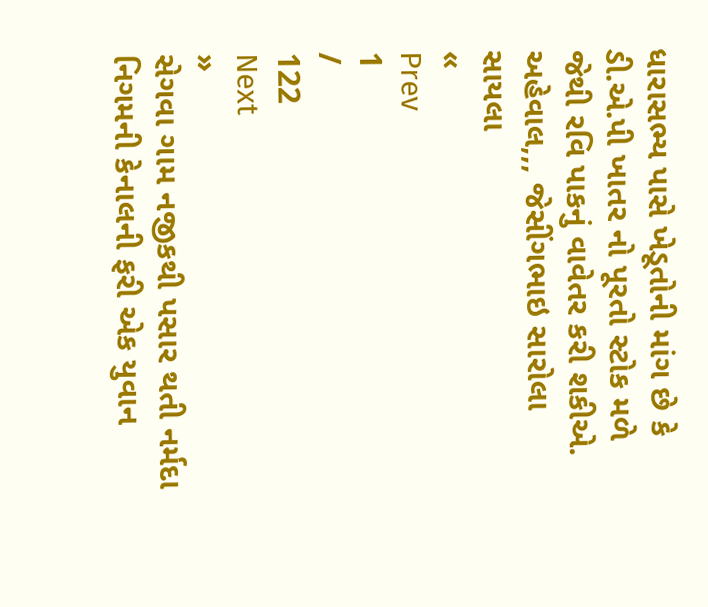ધારાસભ્ય પાસે ખેડૂતોની માંગ છે કે ડી.એ.પી ખાતર નો પૂરતો સ્ટોક મળે જેથી રવિ પાકનું વાવેતર કરી શકીએ.
અહેવાલ,,, જેસીંગભાઇ સારોલા સાયલા
«
Prev
1
/
122
Next
»
સેગવા ગામ નજીકથી પસાર થતી નર્મદા નિગમની કેનાલની ફરી એક યુવાન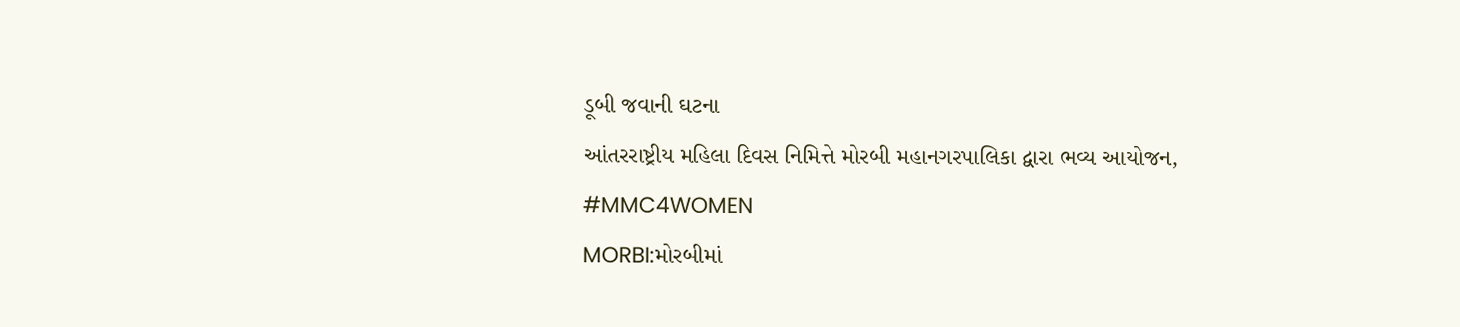ડૂબી જવાની ઘટના
આંતરરાષ્ટ્રીય મહિલા દિવસ નિમિત્તે મોરબી મહાનગરપાલિકા દ્વારા ભવ્ય આયોજન, #MMC4WOMEN
MORBI:મોરબીમાં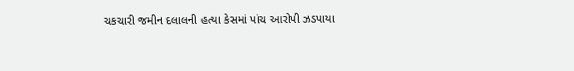ચકચારી જમીન દલાલની હત્યા કેસમાં પાંચ આરોપી ઝડપાયા